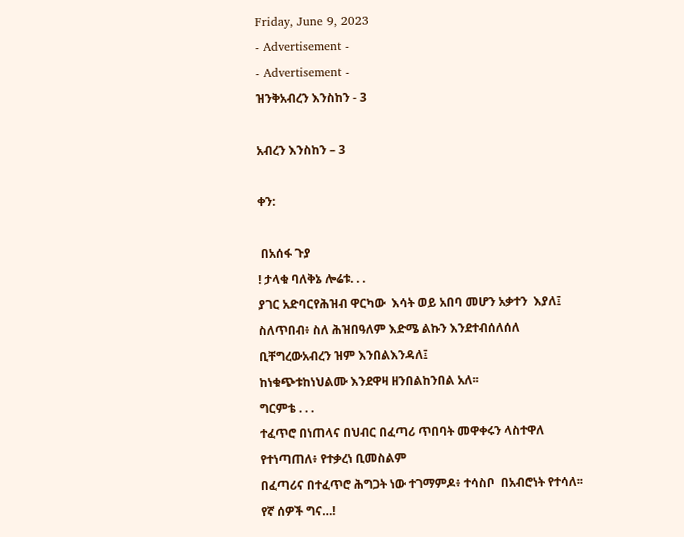Friday, June 9, 2023
- Advertisement -
- Advertisement -
ዝንቅአብረን እንስከን - 3

አብረን እንስከን – 3

ቀን:

 በአሰፋ ጉያ
! ታላቁ ባለቅኔ ሎሬቱ. . .
ያገር አድባርየሕዝብ ዋርካው  እሳት ወይ አበባ መሆን አቃተን  እያለ፤
ስለጥበብ፥ ስለ ሕዝበዓለም እድሜ ልኩን እንደተብሰለሰለ
ቢቸግረውአብረን ዝም እንበልእንዳለ፤
ከነቁጭቱከነህልሙ እንደዋዛ ዘንበልከንበል አለ፡፡
ግርምቴ . . .
ተፈጥሮ በነጠላና በህብር በፈጣሪ ጥበባት መዋቀሩን ላስተዋለ
የተነጣጠለ፥ የተቃረነ ቢመስልም
በፈጣሪና በተፈጥሮ ሕግጋት ነው ተገማምዶ፥ ተሳስቦ  በአብሮነት የተሳለ፡፡
የኛ ሰዎች ግና…!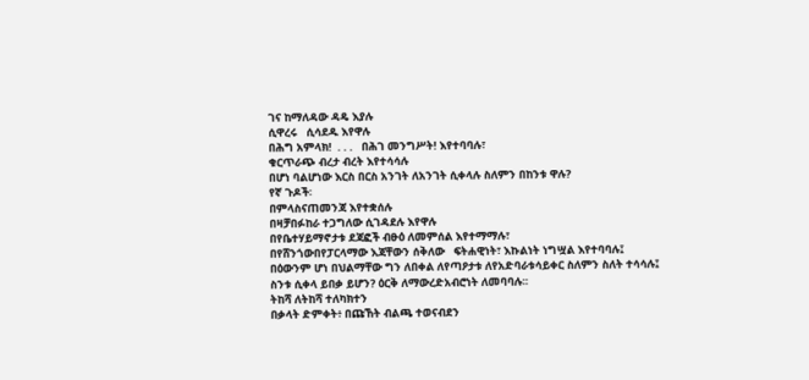ገና ከማለዳው ዳዴ እያሉ
ሲዋረሩ   ሲሳደዱ እየዋሉ
በሕግ አምላክ!  . . .   በሕገ መንግሥት! እየተባባሉ፣
ቁርጥራጭ ብረታ ብረት እየተሳሳሉ
በሆነ ባልሆነው እርስ በርስ አንገት ለአንገት ሲቀላሉ ስለምን በከንቱ ዋሉ?
የኛ ጉዶች፡
በምላስናጠመንጃ እየተቋሰሉ
በዛቻበፉከራ ተጋግለው ሲገዳደሉ እየዋሉ
በየቤተሃይማኖታቱ ደጃፎች ብፁዕ ለመምሰል እየተማማሉ፣
በየሸንጎውበየፓርላማው እጃቸውን ሰቅለው   ፍትሐዊነት፣ እኩልነት ነግሧል እየተባባሉ፤
በዕውንም ሆነ በህልማቸው ግን ለበቀል ለየጣዖታቱ ለየአድባራቱሳይቀር ስለምን ስለት ተሳሳሉ፤
ስንቱ ሲቀላ ይበቃ ይሆን? ዕርቅ ለማውረድአብሮነት ለመባባሉ፡፡
ትከሻ ለትከሻ ተለካክተን
በቃላት ድምቀት፥ በጩኸት ብልጫ ተወናብደን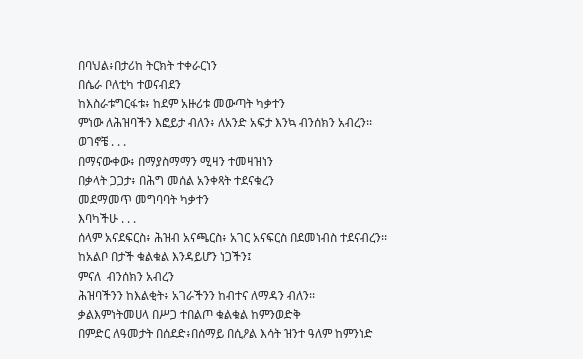በባህል፥በታሪከ ትርክት ተቀራርነን
በሴራ ቦለቲካ ተወናብደን
ከእስራቱግርፋቱ፥ ከደም አዙሪቱ መውጣት ካቃተን
ምነው ለሕዝባችን እፎይታ ብለን፥ ለአንድ አፍታ እንኳ ብንሰክን አብረን፡፡
ወገኖቼ . . .
በማናውቀው፥ በማያስማማን ሚዛን ተመዛዝነን
በቃላት ጋጋታ፥ በሕግ መሰል አንቀጻት ተደናቁረን
መደማመጥ መግባባት ካቃተን
እባካችሁ . . .
ሰላም አናደፍርስ፥ ሕዝብ አናጫርስ፥ አገር አናፍርስ በደመነብስ ተደናብረን፡፡
ከአልቦ በታች ቁልቁል እንዳይሆን ነጋችን፤
ምናለ  ብንሰክን አብረን
ሕዝባችንን ከእልቂት፥ አገራችንን ከብተና ለማዳን ብለን፡፡
ቃልእምነትመሀላ በሥጋ ተበልጦ ቁልቁል ከምንወድቅ
በምድር ለዓመታት በሰደድ፥በሰማይ በሲዖል እሳት ዝንተ ዓለም ከምንነድ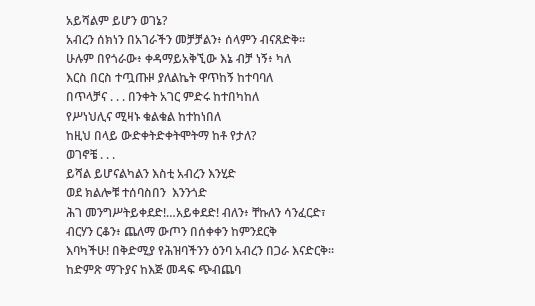አይሻልም ይሆን ወገኔ?
አብረን ሰክነን በአገራችን መቻቻልን፥ ሰላምን ብናጸድቅ፡፡
ሁሉም በየጎራው፥ ቀዳማይአቅኚው እኔ ብቻ ነኝ፥ ካለ
እርስ በርስ ተጧጡዞ ያለልኬት ዋጥከኝ ከተባባለ
በጥላቻና . . . በንቀት አገር ምድሩ ከተበካከለ
የሥነህሊና ሚዛኑ ቁልቁል ከተከነበለ
ከዚህ በላይ ውድቀትድቀትሞትማ ከቶ የታለ?
ወገኖቼ . . .
ይሻል ይሆናልካልን እስቲ አብረን እንሂድ
ወደ ክልሎቹ ተሰባስበን  እንንጎድ
ሕገ መንግሥትይቀደድ!…አይቀደድ! ብለን፥ ቸኩለን ሳንፈርድ፣
ብርሃን ርቆን፥ ጨለማ ውጦን በሰቀቀን ከምንደርቅ
እባካችሁ! በቅድሚያ የሕዝባችንን ዕንባ አብረን በጋራ እናድርቅ፡፡
ከድምጽ ማጉያና ከእጅ መዳፍ ጭብጨባ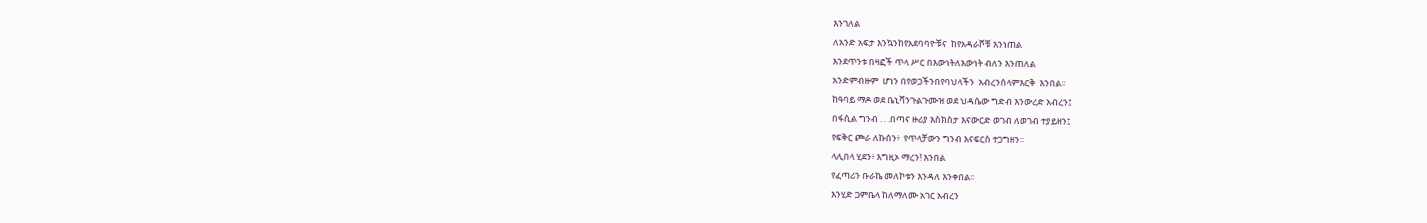እንገለል
ለአንድ አፍታ እንኳንከየአደባባዮቹና  ከየአዳራሾቹ እንነጠል
እንደጥንቱ በዛፎች ጥላ ሥር በእውነትለእውነት ብለን እንጠለል
አንድምብዙም  ሆነን በየወጋችንበየባህላችን  አብረንሰላምእርቅ  እንበል፡፡
ከዓባይ ማዶ ወደ ቤኒሻንጉልጉሙዝ ወደ ህዳሴው ግድብ እንውረድ አብረን፤
በፋሲል ግንብ . . .በጣና ዙሪያ እስክስታ እናውርድ ወገብ ለወገብ ተያይዘን፤
የፍቅር ጮራ ለኩሰን፥  የጥላቻውን ግንብ እናፍርስ ተጋግዘን፡፡
ላሊበላ ሂደን፥ እግዚኦ ማረን! እንበል
የፈጣሪን ቡራኬ መለኮቱን እንዳለ እንቀበል፡፡
እንሂድ ጋምቤላ ከለማለሙ አገር አብረን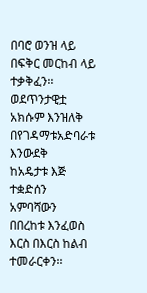በባሮ ወንዝ ላይ በፍቅር መርከብ ላይ ተቃቅፈን፡፡
ወደጥንታዊቷ አክሱም እንዝለቅ
በየገዳማቱአድባራቱ እንውደቅ
ከአዴታቱ እጅ ተቋድሰን አምባሻውን
በበረከቱ እንፈወስ እርስ በእርስ ከልብ ተመራርቀን፡፡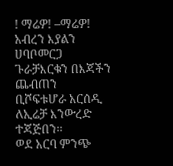! ማሬዎ! –ማሬዎ!   አብረን እያልን
ሀባቦመርጋ ጉራቻእርቁን በእጃችን ጨብጠን
ቢሾፍቱሆራ አርሰዲ ለኢሬቻ እንውረድ ተጃጅበን፡፡
ወደ አርባ ምንጭ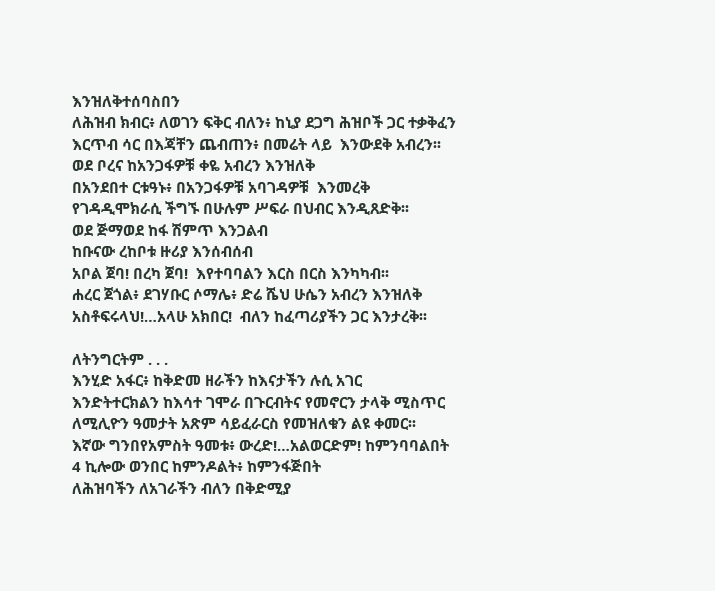እንዝለቅተሰባስበን
ለሕዝብ ክብር፥ ለወገን ፍቅር ብለን፥ ከኒያ ደጋግ ሕዝቦች ጋር ተቃቅፈን
እርጥብ ሳር በእጃቸን ጨብጠን፥ በመሬት ላይ  እንውደቅ አብረን፡፡
ወደ ቦረና ከአንጋፋዎቹ ቀዬ አብረን እንዝለቅ
በአንደበተ ርቱዓኑ፥ በአንጋፋዎቹ አባገዳዎቹ  እንመረቅ
የገዳዲሞክራሲ ችግኙ በሁሉም ሥፍራ በህብር እንዲጸድቅ፡፡
ወደ ጅማወደ ከፋ ሽምጥ እንጋልብ
ከቡናው ረከቦቱ ዙሪያ እንሰብሰብ
አቦል ጀባ! በረካ ጀባ!  እየተባባልን እርስ በርስ እንካካብ፡፡
ሐረር ጀጎል፥ ደገሃቡር ሶማሌ፥ ድሬ ሼህ ሁሴን አብረን እንዝለቅ
አስቶፍሩላህ!…አላሁ አክበር!  ብለን ከፈጣሪያችን ጋር እንታረቅ፡፡

ለትንግርትም . . .
እንሂድ አፋር፥ ከቅድመ ዘራችን ከእናታችን ሉሲ አገር
እንድትተርክልን ከእሳተ ገሞራ በጉርብትና የመኖርን ታላቅ ሚስጥር
ለሚሊዮን ዓመታት አጽም ሳይፈራርስ የመዝለቁን ልዩ ቀመር፡፡
እኛው ግንበየአምስት ዓመቱ፥ ውረድ!…አልወርድም! ከምንባባልበት
4 ኪሎው ወንበር ከምንዶልት፥ ከምንፋጅበት
ለሕዝባችን ለአገራችን ብለን በቅድሚያ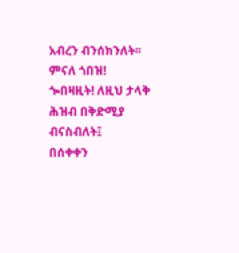አብረን ብንሰክንለት፡፡
ምናለ ጎበዝ! ጐበዛዚት! ለዚህ ታላቅ ሕዝብ በቅድሚያ ብናስብለት፤
በሰቀቀን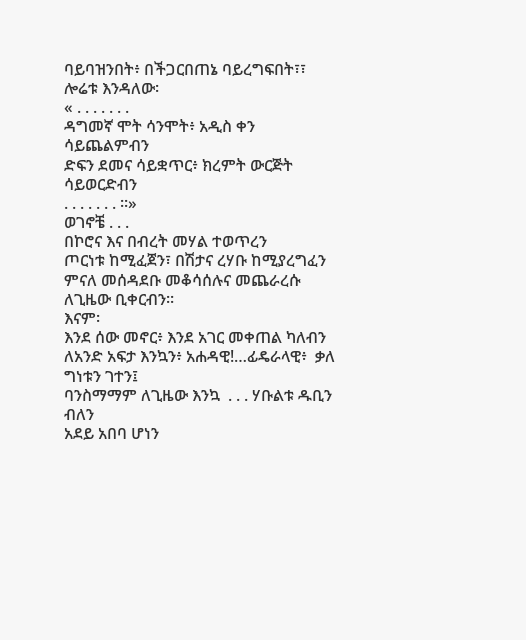ባይባዝንበት፥ በችጋርበጠኔ ባይረግፍበት፣፣
ሎሬቱ እንዳለው፡
« . . . . . . .
ዳግመኛ ሞት ሳንሞት፥ አዲስ ቀን ሳይጨልምብን
ድፍን ደመና ሳይቋጥር፥ ክረምት ውርጅት ሳይወርድብን
. . . . . . . ፡፡»
ወገኖቼ . . .
በኮሮና እና በብረት መሃል ተወጥረን
ጦርነቱ ከሚፈጀን፣ በሽታና ረሃቡ ከሚያረግፈን
ምናለ መሰዳደቡ መቆሳሰሉና መጨራረሱ ለጊዜው ቢቀርብን፡፡
እናም፡
እንደ ሰው መኖር፥ እንደ አገር መቀጠል ካለብን
ለአንድ አፍታ እንኳን፥ አሐዳዊ!…ፊዴራላዊ፥  ቃለ ግነቱን ገተን፤
ባንስማማም ለጊዜው እንኳ  . . . ሃቡልቱ ዱቢን  ብለን
አደይ አበባ ሆነን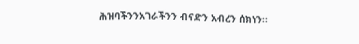ሕዝባችንንአገራችንን ብናድን አብረን ሰክነን፡፡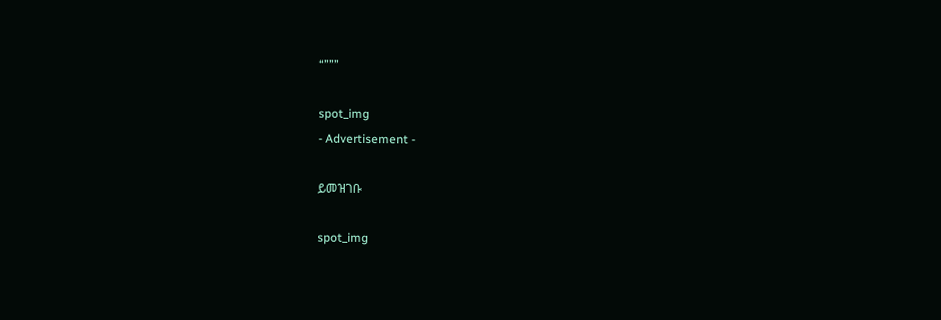“”””

spot_img
- Advertisement -

ይመዝገቡ

spot_img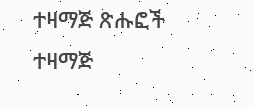ተዛማጅ ጽሑፎች
ተዛማጅ